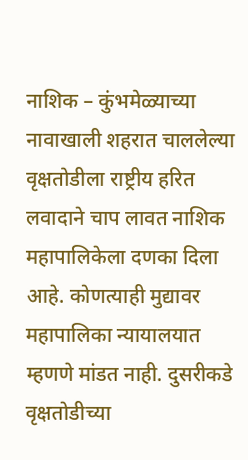नाशिक – कुंभमेळ्याच्या नावाखाली शहरात चाललेल्या वृक्षतोडीला राष्ट्रीय हरित लवादाने चाप लावत नाशिक महापालिकेला दणका दिला आहे. कोणत्याही मुद्यावर महापालिका न्यायालयात म्हणणे मांडत नाही. दुसरीकडे वृक्षतोडीच्या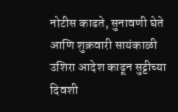नोटीस काढते, सुनावणी घेते आणि शुक्रवारी सायंकाळी उशिरा आदेश काढून सुट्टीच्या दिवशी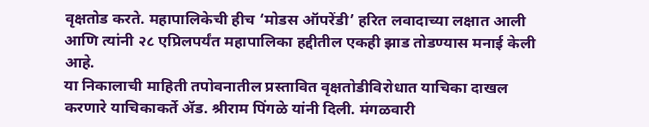वृक्षतोड करते. महापालिकेची हीच ‘मोडस ऑपरेंडी’ हरित लवादाच्या लक्षात आली आणि त्यांनी २८ एप्रिलपर्यंत महापालिका हद्दीतील एकही झाड तोडण्यास मनाई केली आहे.
या निकालाची माहिती तपोवनातील प्रस्तावित वृक्षतोडीविरोधात याचिका दाखल करणारे याचिकाकर्ते ॲड. श्रीराम पिंगळे यांनी दिली. मंगळवारी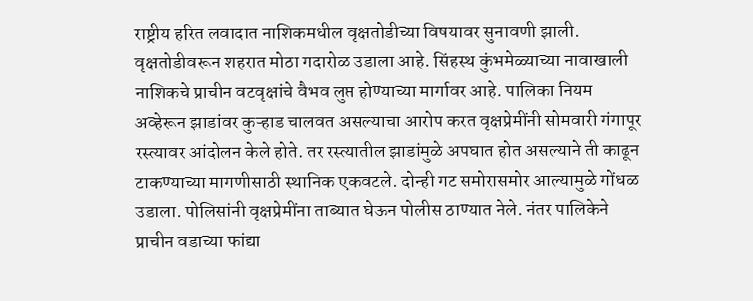राष्ट्रीय हरित लवादात नाशिकमधील वृक्षतोडीच्या विषयावर सुनावणी झाली. वृक्षतोडीवरून शहरात मोठा गदारोळ उडाला आहे. सिंहस्थ कुंभमेळ्याच्या नावाखाली नाशिकचे प्राचीन वटवृक्षांचे वैभव लुप्त होण्याच्या मार्गावर आहे. पालिका नियम अव्हेरून झाडांवर कुऱ्हाड चालवत असल्याचा आरोप करत वृक्षप्रेमींनी सोमवारी गंगापूर रस्त्यावर आंदोलन केले होते. तर रस्त्यातील झाडांमुळे अपघात होत असल्याने ती काढून टाकण्याच्या मागणीसाठी स्थानिक एकवटले. दोन्ही गट समोरासमोर आल्यामुळे गोंधळ उडाला. पोलिसांनी वृक्षप्रेमींना ताब्यात घेऊन पोलीस ठाण्यात नेले. नंतर पालिकेने प्राचीन वडाच्या फांद्या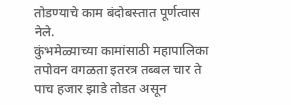तोडण्याचे काम बंदोबस्तात पूर्णत्वास नेले.
कुंभमेळ्याच्या कामांसाठी महापालिका तपोवन वगळता इतरत्र तब्बल चार ते पाच हजार झाडे तोडत असून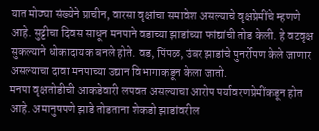यात मोठ्या संख्येने प्राचीन, वारसा वृक्षांचा समावेश असल्याचे वृक्षप्रेमींचे म्हणणे आहे. सुट्टीचा दिवस साधून मनपाने वडाच्या झाडांच्या फांद्यांची तोड केली. हे वटवृक्ष सुकल्याने धोकादायक बनले होते. वड, पिंपळ, उंबर झाडांचे पुनर्रोपण केले जाणार असल्याचा दावा मनपाच्या उद्यान विभागाकडून केला जातो.
मनपा वृक्षतोडीची आकडेवारी लपवत असल्याचा आरोप पर्यावरणप्रेमींकडून होत आहे. अमानुषपणे झाडे तोडताना शेकडो झाडांवरील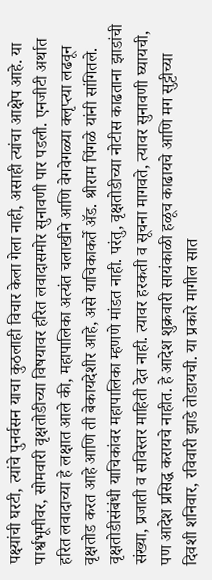पक्ष्यांची घरटी, त्यांचे पुनर्वसन याचा कुठलाही विचार केला गेला नाही, असाही त्यांचा आक्षेप आहे. या पार्श्वभूमीवर, सोमवारी वृक्षतोडीच्या विषयावर हरित लवादासमोर सुनावणी पार पडली. एनजीटी अर्थात हरित लवादाच्या हे लक्षात आले की, महापालिका अत्यंत चलाखीने आणि वेगवेगळ्या क्लृप्त्या लढवून वृक्षतोड करत आहे आणि ती बेकायदेशीर आहे, असे याचिकाकर्ते ॲड. श्रीराम पिंगळे यांनी सांगितले. वृक्षतोडीसंबंधी याचिकांवर महापालिका म्हणणे मांडत नाही. परंतु, वृक्षतोडीच्या नोटीस काढताना झाडांची संख्या, प्रजाती व सविस्तर माहिती देत नाही. त्यावर हरकती व सूचना मागवते, त्यावर सुनावणी घ्यायची, पण आदेश प्रसिद्ध करायचे नाहीत. हे आदेश शुक्रवारी सायंकाळी हळूच काढायचे आणि मग सुट्टीच्या दिवशी शनिवार, रविवारी झाडे तोडायची. या प्रकारे मागील सात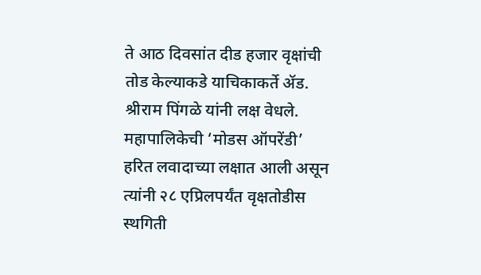ते आठ दिवसांत दीड हजार वृक्षांची तोड केल्याकडे याचिकाकर्ते ॲड. श्रीराम पिंगळे यांनी लक्ष वेधले.
महापालिकेची ‘मोडस ऑपरेंडी’ हरित लवादाच्या लक्षात आली असून त्यांनी २८ एप्रिलपर्यंत वृक्षतोडीस स्थगिती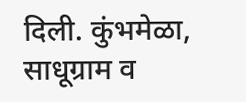दिली. कुंभमेळा, साधूग्राम व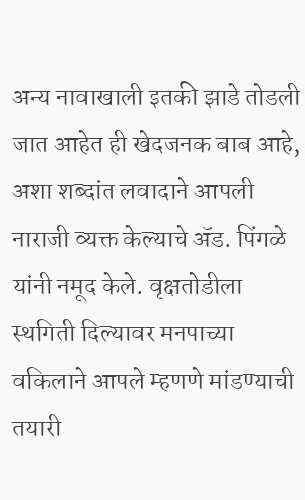अन्य नावाखाली इतकी झाडे तोडली जात आहेत ही खेदजनक बाब आहे, अशा शब्दांत लवादाने आपली नाराजी व्यक्त केल्याचे ॲड. पिंगळे यांनी नमूद केले. वृक्षतोडीला स्थगिती दिल्यावर मनपाच्या वकिलाने आपले म्हणणे मांडण्याची तयारी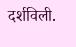दर्शविली.